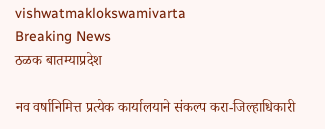vishwatmaklokswamivarta
Breaking News
ठळक बातम्याप्रदेश

नव वर्षानिमित्त प्रत्येक कार्यालयाने संकल्प करा-जिल्हाधिकारी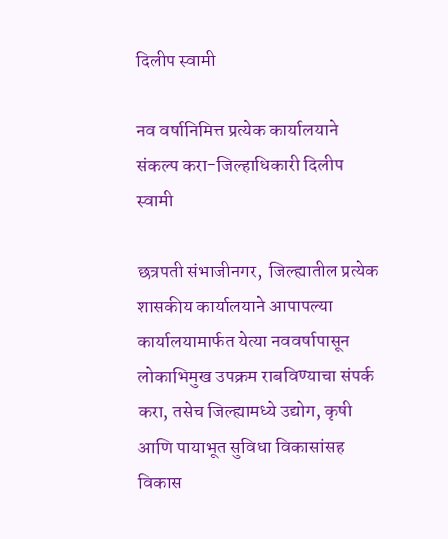दिलीप स्वामी

नव वर्षानिमित्त प्रत्येक कार्यालयाने संकल्प करा-जिल्हाधिकारी दिलीप स्वामी

छत्रपती संभाजीनगर,  जिल्ह्यातील प्रत्येक शासकीय कार्यालयाने आपापल्या कार्यालयामार्फत येत्या नववर्षापासून लोकाभिमुख उपक्रम राबविण्याचा संपर्क करा, तसेच जिल्ह्यामध्ये उद्योग, कृषी आणि पायाभूत सुविधा विकासांसह विकास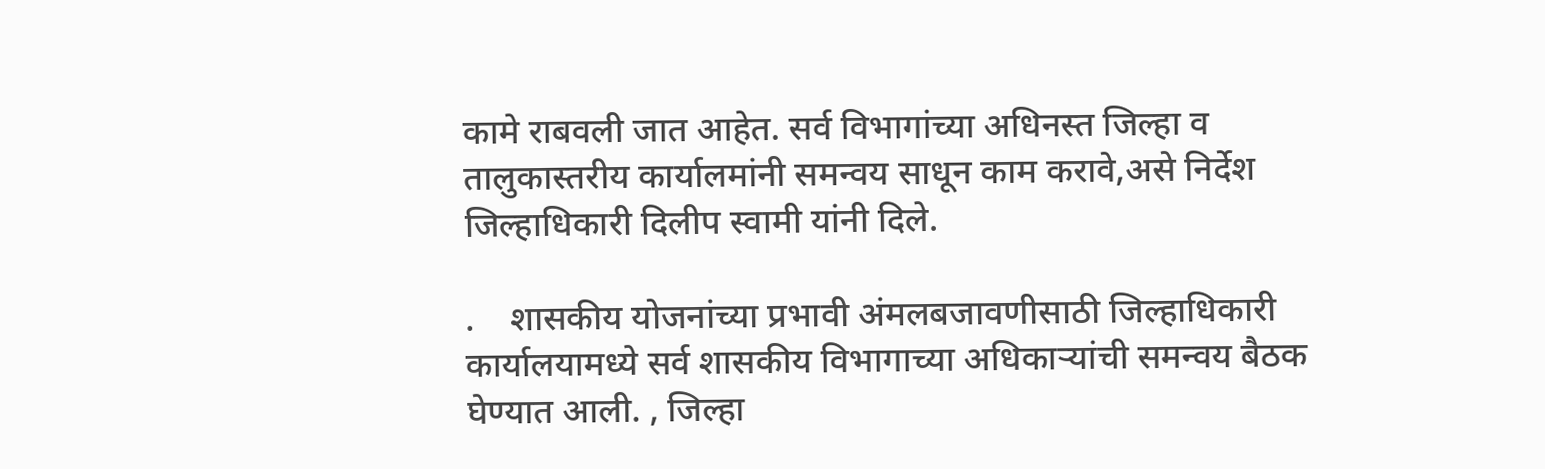कामे राबवली जात आहेत. सर्व विभागांच्या अधिनस्त जिल्हा व तालुकास्तरीय कार्यालमांनी समन्वय साधून काम करावे,असे निर्देश जिल्हाधिकारी दिलीप स्वामी यांनी दिले.

.    शासकीय योजनांच्या प्रभावी अंमलबजावणीसाठी जिल्हाधिकारी कार्यालयामध्ये सर्व शासकीय विभागाच्या अधिकाऱ्यांची समन्वय बैठक घेण्यात आली. , जिल्हा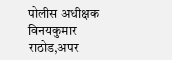पोलीस अधीक्षक विनयकुमार राठोड,अपर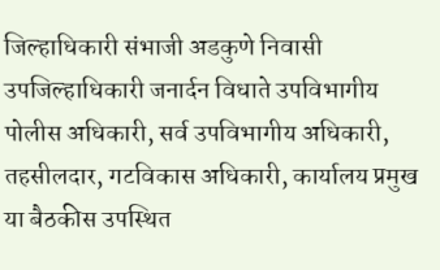जिल्हाधिकारी संभाजी अडकुणे निवासी उपजिल्हाधिकारी जनार्दन विधाते उपविभागीय पोलीस अधिकारी, सर्व उपविभागीय अधिकारी, तहसीलदार, गटविकास अधिकारी, कार्यालय प्रमुख या बैठकीस उपस्थित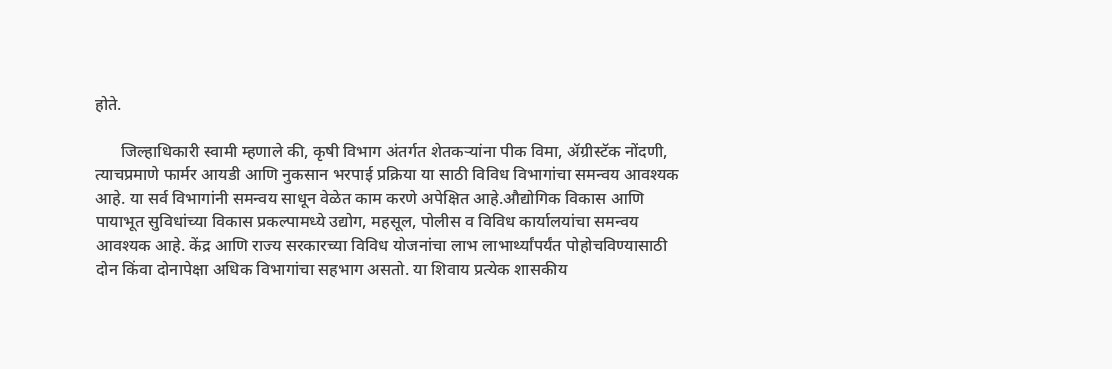होते.

      जिल्हाधिकारी स्वामी म्हणाले की, कृषी विभाग अंतर्गत शेतकऱ्यांना पीक विमा, ॲग्रीस्टॅक नोंदणी, त्याचप्रमाणे फार्मर आयडी आणि नुकसान भरपाई प्रक्रिया या साठी विविध विभागांचा समन्वय आवश्यक आहे. या सर्व विभागांनी समन्वय साधून वेळेत काम करणे अपेक्षित आहे.औद्योगिक विकास आणि पायाभूत सुविधांच्या विकास प्रकल्पामध्ये उद्योग, महसूल, पोलीस व विविध कार्यालयांचा समन्वय आवश्यक आहे. केंद्र आणि राज्य सरकारच्या विविध योजनांचा लाभ लाभार्थ्यांपर्यंत पोहोचविण्यासाठी दोन किंवा दोनापेक्षा अधिक विभागांचा सहभाग असतो. या शिवाय प्रत्येक शासकीय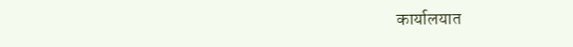कार्यालयात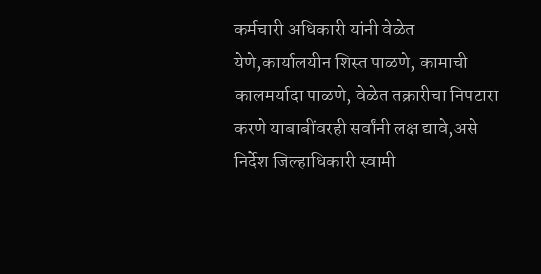कर्मचारी अधिकारी यांनी वेळेत येणे,कार्यालयीन शिस्त पाळणे, कामाची कालमर्यादा पाळणे, वेळेत तक्रारीचा निपटारा करणे याबाबींवरही सर्वांनी लक्ष द्यावे,असे निर्देश जिल्हाधिकारी स्वामी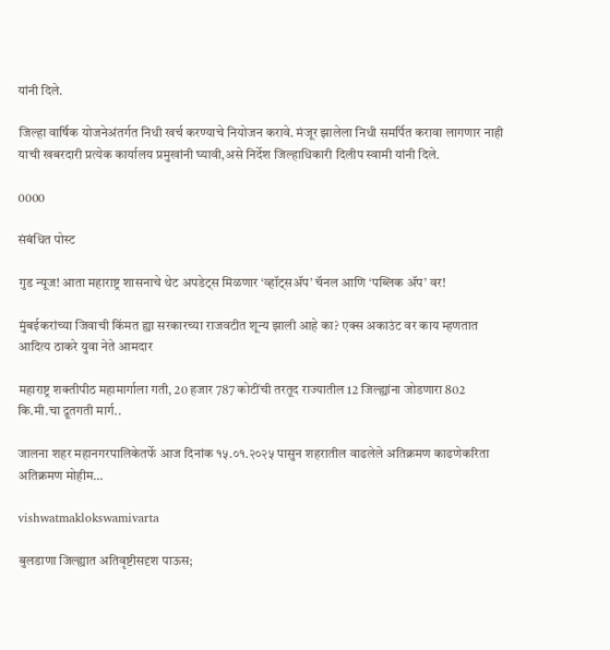यांनी दिले.

जिल्हा वार्षिक योजनेअंतर्गत निधी खर्च करण्याचे नियोजन करावे. मंजूर झालेला निधी समर्पित करावा लागणार नाही याची खबरदारी प्रत्येक कार्यालय प्रमुखांनी घ्यावी,असे निर्देश जिल्हाधिकारी दिलीप स्वामी यांनी दिले.

0000

संबंधित पोस्ट

गुड न्यूज! आता महाराष्ट्र शासनाचे थेट अपडेट्स मिळणार ‘व्हॉट्सॲप’ चॅनल आणि ‘पब्लिक ॲप’ वर!

मुंबईकरांच्या जिवाची किंमत ह्या सरकारच्या राजवटीत शून्य झाली आहे का? एक्स अकाउंट वर काय म्हणतात आदित्य ठाकरे युवा नेते आमदार

महाराष्ट्र शक्तीपीठ महामार्गाला गती, 20 हजार 787 कोटींची तरतूद राज्यातील 12 जिल्ह्यांना जोडणारा 802 कि.मी.चा द्रूतगती मार्ग..

जालना शहर महानगरपालिकेतर्फे आज दिनांक १५.०१.२०२५ पासुन शहरातील वाढलेले अतिक्रमण काढणेकरिता अतिक्रमण मोहीम…

vishwatmaklokswamivarta

बुलडाणा जिल्ह्यात अतिवृष्टीसदृश पाऊस;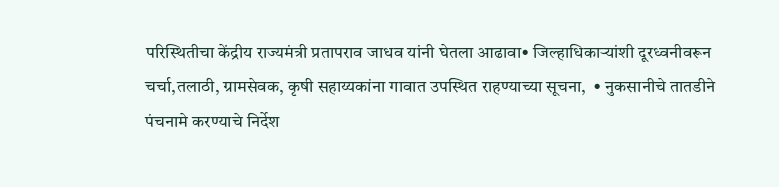परिस्थितीचा केंद्रीय राज्यमंत्री प्रतापराव जाधव यांनी घेतला आढावा• जिल्हाधिकाऱ्यांशी दूरध्वनीवरून चर्चा,तलाठी, ग्रामसेवक, कृषी सहाय्यकांना गावात उपस्थित राहण्याच्या सूचना,  • नुकसानीचे तातडीने पंचनामे करण्याचे निर्देश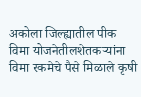अकोला जिल्ह्यातील पीक विमा योजनेतीलशेतकऱ्यांना विमा रकमेचे पैसे मिळाले कृषी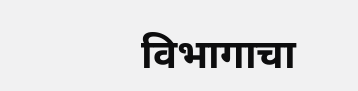विभागाचा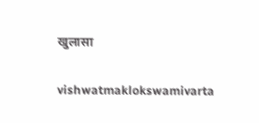खुलासा

vishwatmaklokswamivarta